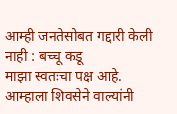आम्ही जनतेसोबत गद्दारी केली नाही : बच्चू कडू
माझा स्वतःचा पक्ष आहे. आम्हाला शिवसेने वाल्यांनी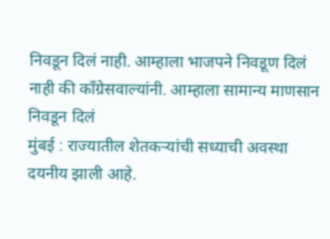निवडून दिलं नाही. आम्हाला भाजपने निवडूण दिलं नाही की काँग्रेसवाल्यांनी. आम्हाला सामान्य माणसान निवडून दिलं
मुंबई : राज्यातील शेतकऱ्यांची सध्याची अवस्था दयनीय झाली आहे.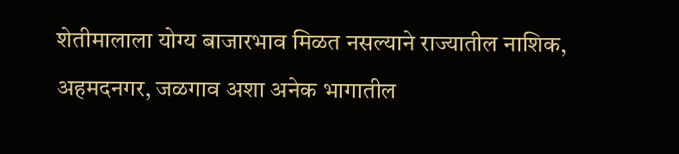शेतीमालाला योग्य बाजारभाव मिळत नसल्याने राज्यातील नाशिक, अहमदनगर, जळगाव अशा अनेक भागातील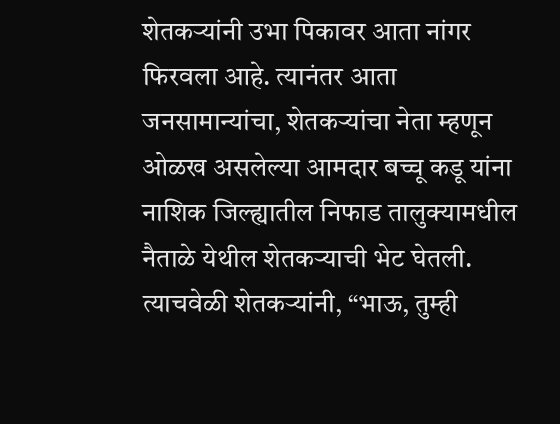शेतकऱ्यांनी उभा पिकावर आता नांगर फिरवला आहे. त्यानंतर आता जनसामान्यांचा, शेतकऱ्यांचा नेता म्हणून ओळख असलेल्या आमदार बच्चू कडू यांना नाशिक जिल्ह्यातील निफाड तालुक्यामधील नैताळे येथील शेतकऱ्याची भेट घेतली. त्याचवेळी शेतकऱ्यांनी, “भाऊ, तुम्ही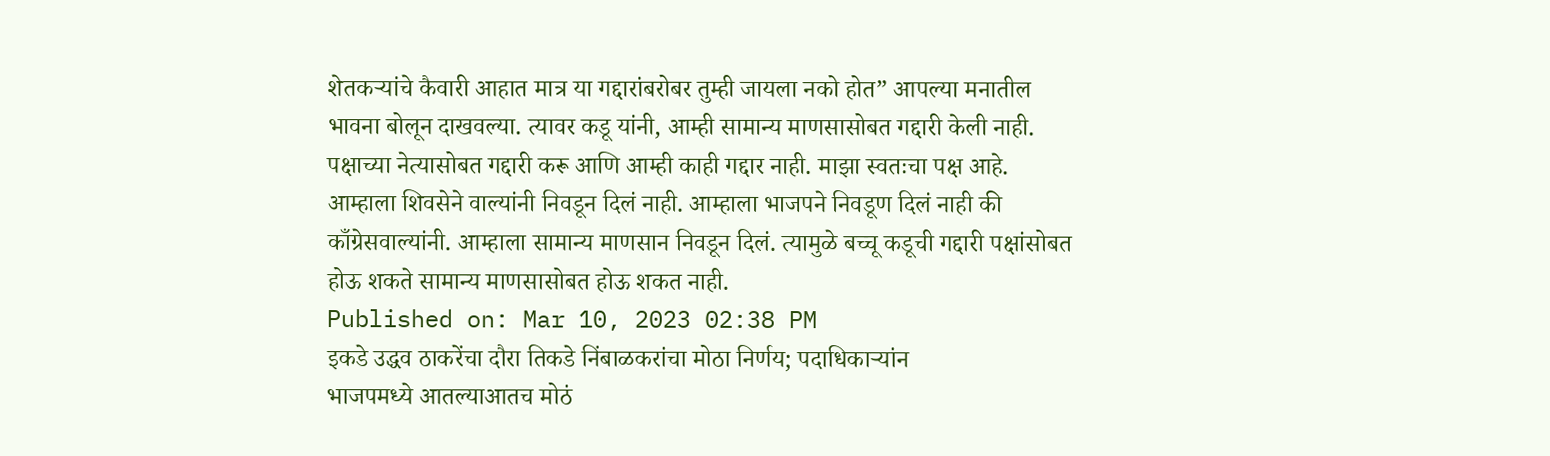शेतकऱ्यांचे कैवारी आहात मात्र या गद्दारांबरोबर तुम्ही जायला नको होत” आपल्या मनातील भावना बोलून दाखवल्या. त्यावर कडू यांनी, आम्ही सामान्य माणसासोबत गद्दारी केली नाही. पक्षाच्या नेत्यासोबत गद्दारी करू आणि आम्ही काही गद्दार नाही. माझा स्वतःचा पक्ष आहे. आम्हाला शिवसेने वाल्यांनी निवडून दिलं नाही. आम्हाला भाजपने निवडूण दिलं नाही की काँग्रेसवाल्यांनी. आम्हाला सामान्य माणसान निवडून दिलं. त्यामुळे बच्चू कडूची गद्दारी पक्षांसोबत होऊ शकते सामान्य माणसासोबत होऊ शकत नाही.
Published on: Mar 10, 2023 02:38 PM
इकडे उद्धव ठाकरेंचा दौरा तिकडे निंबाळकरांचा मोठा निर्णय; पदाधिकाऱ्यांन
भाजपमध्ये आतल्याआतच मोठं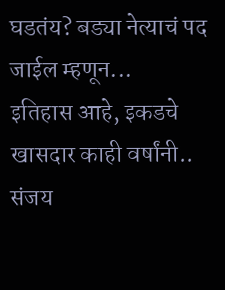घडतंय? बड्या नेत्याचं पद जाईल म्हणून...
इतिहास आहे, इकडचे खासदार काही वर्षांनी.. संजय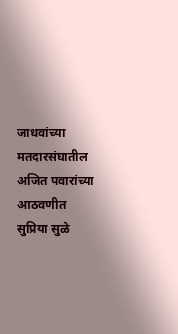जाधवांच्या मतदारसंघातील
अजित पवारांच्या आठवणीत सुप्रिया सुळे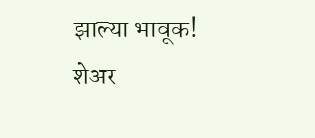झाल्या भावूक! शेअर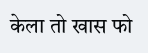केला तो खास फो